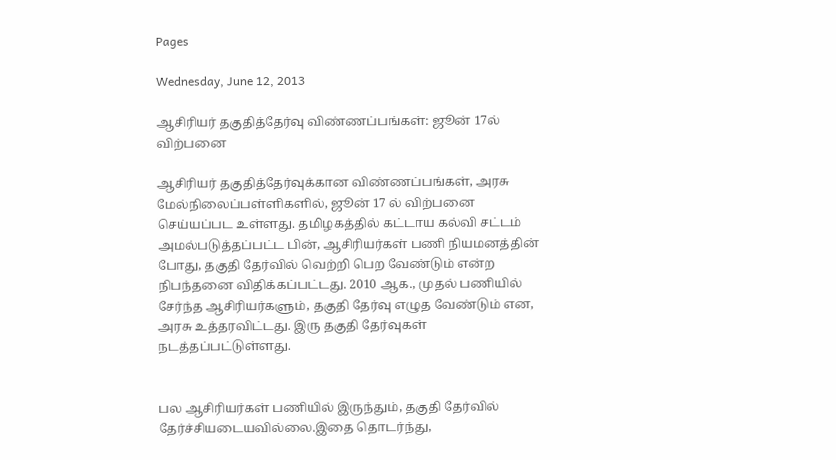Pages

Wednesday, June 12, 2013

ஆசிரியர் தகுதித்தேர்வு விண்ணப்பங்கள்: ஜூன் 17ல் விற்பனை

ஆசிரியர் தகுதித்தேர்வுக்கான விண்ணப்பங்கள், அரசு மேல்நிலைப்பள்ளிகளில், ஜூன் 17 ல் விற்பனை செய்யப்பட உள்ளது. தமிழகத்தில் கட்டாய கல்வி சட்டம் அமல்படுத்தப்பட்ட பின், ஆசிரியர்கள் பணி நியமனத்தின் போது, தகுதி தேர்வில் வெற்றி பெற வேண்டும் என்ற நிபந்தனை விதிக்கப்பட்டது. 2010 ஆக., முதல் பணியில் சேர்ந்த ஆசிரியர்களும், தகுதி தேர்வு எழுத வேண்டும் என, அரசு உத்தரவிட்டது. இரு தகுதி தேர்வுகள் நடத்தப்பட்டுள்ளது.


பல ஆசிரியர்கள் பணியில் இருந்தும், தகுதி தேர்வில் தேர்ச்சியடையவில்லை.இதை தொடர்ந்து,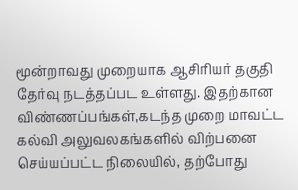மூன்றாவது முறையாக ஆசிரியர் தகுதி தேர்வு நடத்தப்பட உள்ளது. இதற்கான விண்ணப்பங்கள்,கடந்த முறை மாவட்ட கல்வி அலுவலகங்களில் விற்பனை செய்யப்பட்ட நிலையில், தற்போது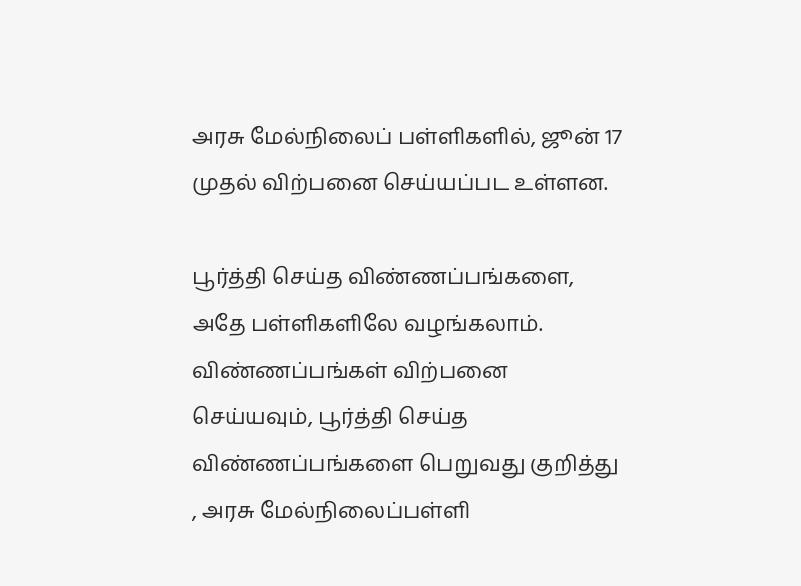அரசு மேல்நிலைப் பள்ளிகளில், ஜூன் 17 முதல் விற்பனை செய்யப்பட உள்ளன.

பூர்த்தி செய்த விண்ணப்பங்களை, அதே பள்ளிகளிலே வழங்கலாம். விண்ணப்பங்கள் விற்பனை செய்யவும், பூர்த்தி செய்த விண்ணப்பங்களை பெறுவது குறித்து , அரசு மேல்நிலைப்பள்ளி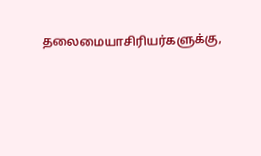தலைமையாசிரியர்களுக்கு,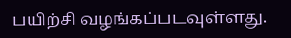பயிற்சி வழங்கப்படவுள்ளது.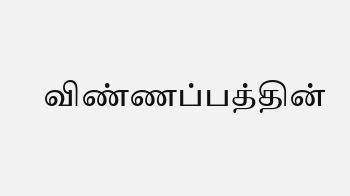விண்ணப்பத்தின்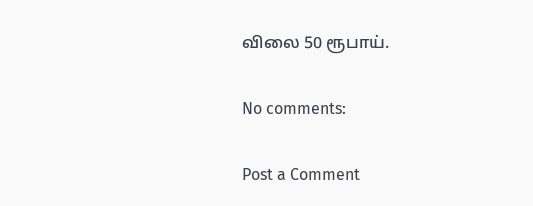விலை 50 ரூபாய்.

No comments:

Post a Comment